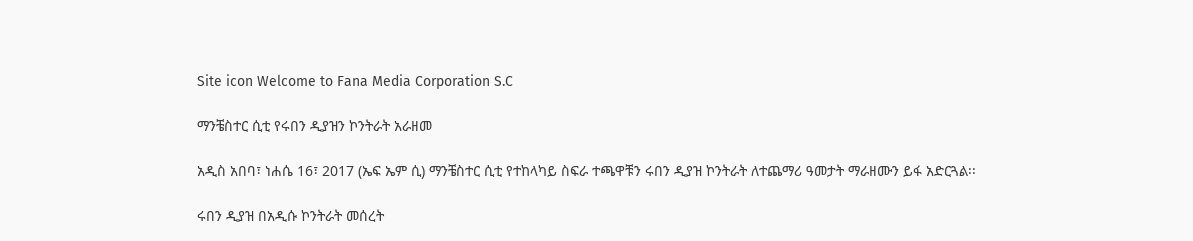Site icon Welcome to Fana Media Corporation S.C

ማንቼስተር ሲቲ የሩበን ዲያዝን ኮንትራት አራዘመ

አዲስ አበባ፣ ነሐሴ 16፣ 2017 (ኤፍ ኤም ሲ) ማንቼስተር ሲቲ የተከላካይ ስፍራ ተጫዋቹን ሩበን ዲያዝ ኮንትራት ለተጨማሪ ዓመታት ማራዘሙን ይፋ አድርጓል፡፡

ሩበን ዲያዝ በአዲሱ ኮንትራት መሰረት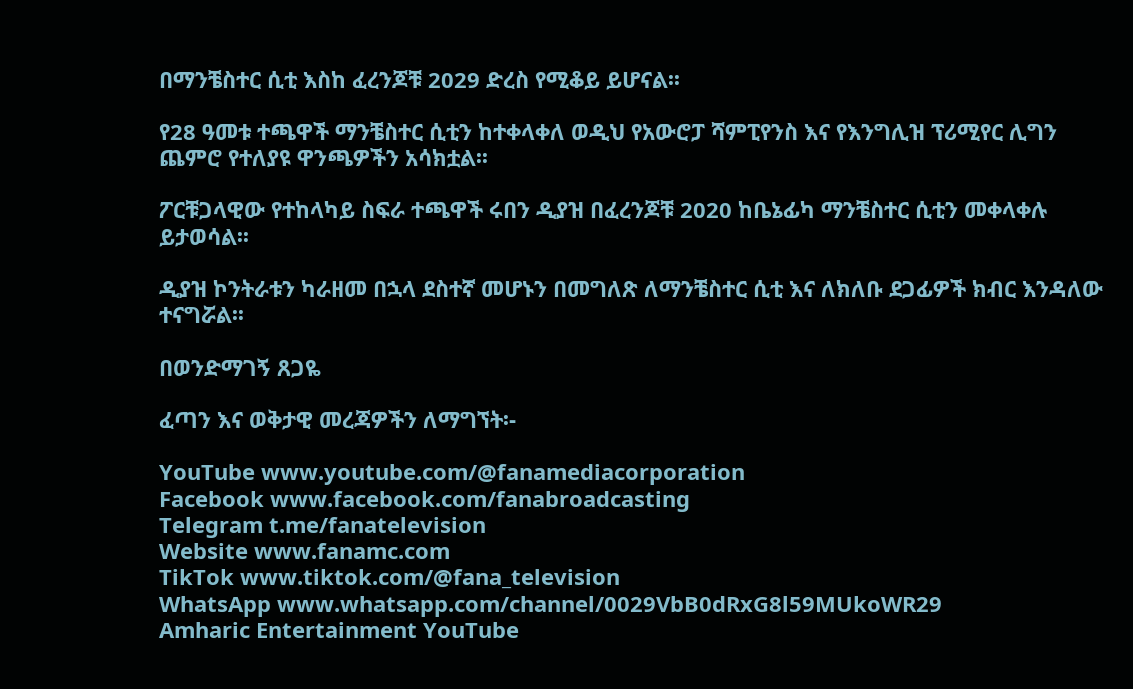በማንቼስተር ሲቲ እስከ ፈረንጆቹ 2029 ድረስ የሚቆይ ይሆናል፡፡

የ28 ዓመቱ ተጫዋች ማንቼስተር ሲቲን ከተቀላቀለ ወዲህ የአውሮፓ ሻምፒየንስ እና የእንግሊዝ ፕሪሚየር ሊግን ጨምሮ የተለያዩ ዋንጫዎችን አሳክቷል፡፡

ፖርቹጋላዊው የተከላካይ ስፍራ ተጫዋች ሩበን ዲያዝ በፈረንጆቹ 2020 ከቤኔፊካ ማንቼስተር ሲቲን መቀላቀሉ ይታወሳል፡፡

ዲያዝ ኮንትራቱን ካራዘመ በኋላ ደስተኛ መሆኑን በመግለጽ ለማንቼስተር ሲቲ እና ለክለቡ ደጋፊዎች ክብር እንዳለው ተናግሯል፡፡

በወንድማገኝ ጸጋዬ

ፈጣን እና ወቅታዊ መረጃዎችን ለማግኘት፡-

YouTube www.youtube.com/@fanamediacorporation
Facebook www.facebook.com/fanabroadcasting
Telegram t.me/fanatelevision
Website www.fanamc.com
TikTok www.tiktok.com/@fana_television
WhatsApp www.whatsapp.com/channel/0029VbB0dRxG8l59MUkoWR29
Amharic Entertainment YouTube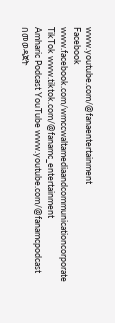www.youtube.com/@fanaentertainment
Facebook www.facebook.com/wmccwaltamediaandcommunicationcorporate
TikTok www.tiktok.com/@fanamc_entertainment
Amharic Podcast YouTube www.youtube.com/@fanamcpodcast በመወዳጀት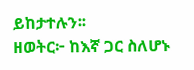ይከታተሉን፡፡
ዘወትር፦ ከእኛ ጋር ስለሆኑ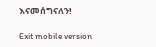እናመሰግናለን!

Exit mobile version